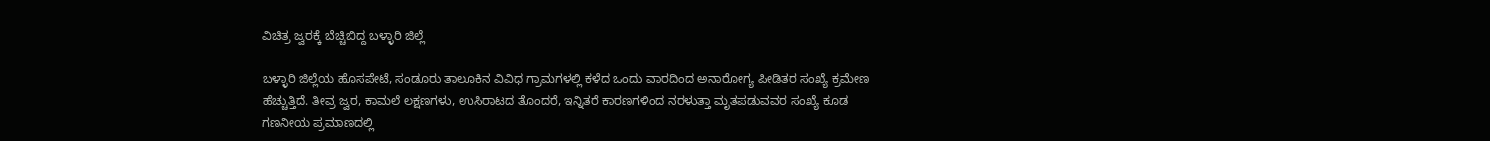ವಿಚಿತ್ರ ಜ್ವರಕ್ಕೆ ಬೆಚ್ಚಿಬಿದ್ದ ಬಳ್ಳಾರಿ ಜಿಲ್ಲೆ

ಬಳ್ಳಾರಿ ಜಿಲ್ಲೆಯ ಹೊಸಪೇಟೆ, ಸಂಡೂರು ತಾಲೂಕಿನ ವಿವಿಧ ಗ್ರಾಮಗಳಲ್ಲಿ ಕಳೆದ ಒಂದು ವಾರದಿಂದ ಅನಾರೋಗ್ಯ ಪೀಡಿತರ ಸಂಖ್ಯೆ ಕ್ರಮೇಣ ಹೆಚ್ಚುತ್ತಿದೆ. ತೀವ್ರ ಜ್ವರ, ಕಾಮಲೆ ಲಕ್ಷಣಗಳು, ಉಸಿರಾಟದ ತೊಂದರೆ, ಇನ್ನಿತರೆ ಕಾರಣಗಳಿಂದ ನರಳುತ್ತಾ ಮೃತಪಡುವವರ ಸಂಖ್ಯೆ ಕೂಡ ಗಣನೀಯ ಪ್ರಮಾಣದಲ್ಲಿ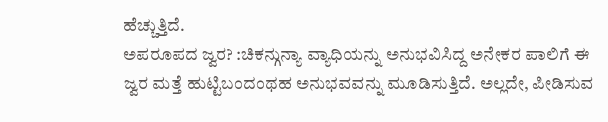ಹೆಚ್ಚುತ್ತಿದೆ.
ಅಪರೂಪದ ಜ್ವರ? :ಚಿಕನ್ಗುನ್ಯಾ ವ್ಯಾಧಿಯನ್ನು ಅನುಭವಿಸಿದ್ದ ಅನೇಕರ ಪಾಲಿಗೆ ಈ ಜ್ವರ ಮತ್ತೆ ಹುಟ್ಟಿಬಂದಂಥಹ ಅನುಭವವನ್ನು ಮೂಡಿಸುತ್ತಿದೆ. ಅಲ್ಲದೇ, ಪೀಡಿಸುವ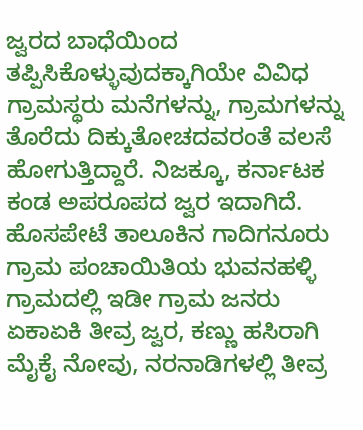ಜ್ವರದ ಬಾಧೆಯಿಂದ ತಪ್ಪಿಸಿಕೊಳ್ಳುವುದಕ್ಕಾಗಿಯೇ ವಿವಿಧ ಗ್ರಾಮಸ್ಥರು ಮನೆಗಳನ್ನು, ಗ್ರಾಮಗಳನ್ನು ತೊರೆದು ದಿಕ್ಕುತೋಚದವರಂತೆ ವಲಸೆ ಹೋಗುತ್ತಿದ್ದಾರೆ. ನಿಜಕ್ಕೂ, ಕರ್ನಾಟಕ ಕಂಡ ಅಪರೂಪದ ಜ್ವರ ಇದಾಗಿದೆ.
ಹೊಸಪೇಟೆ ತಾಲೂಕಿನ ಗಾದಿಗನೂರು ಗ್ರಾಮ ಪಂಚಾಯಿತಿಯ ಭುವನಹಳ್ಳಿ ಗ್ರಾಮದಲ್ಲಿ ಇಡೀ ಗ್ರಾಮ ಜನರು ಏಕಾಏಕಿ ತೀವ್ರ ಜ್ವರ, ಕಣ್ಣು ಹಸಿರಾಗಿ ಮೈಕೈ ನೋವು, ನರನಾಡಿಗಳಲ್ಲಿ ತೀವ್ರ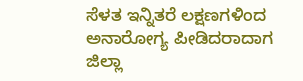ಸೆಳತ ಇನ್ನಿತರೆ ಲಕ್ಷಣಗಳಿಂದ ಅನಾರೋಗ್ಯ ಪೀಡಿದರಾದಾಗ ಜಿಲ್ಲಾ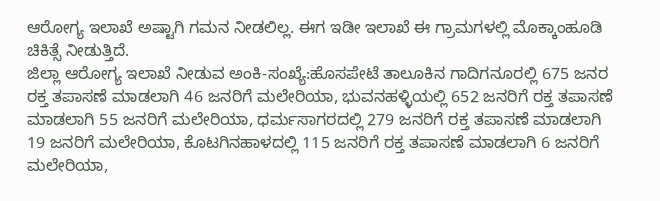ಆರೋಗ್ಯ ಇಲಾಖೆ ಅಷ್ಟಾಗಿ ಗಮನ ನೀಡಲಿಲ್ಲ. ಈಗ ಇಡೀ ಇಲಾಖೆ ಈ ಗ್ರಾಮಗಳಲ್ಲಿ ಮೊಕ್ಕಾಂಹೂಡಿ ಚಿಕಿತ್ಸೆ ನೀಡುತ್ತಿದೆ.
ಜಿಲ್ಲಾ ಆರೋಗ್ಯ ಇಲಾಖೆ ನೀಡುವ ಅಂಕಿ-ಸಂಖ್ಯೆ:ಹೊಸಪೇಟೆ ತಾಲೂಕಿನ ಗಾದಿಗನೂರಲ್ಲಿ 675 ಜನರ ರಕ್ತ ತಪಾಸಣೆ ಮಾಡಲಾಗಿ 46 ಜನರಿಗೆ ಮಲೇರಿಯಾ, ಭುವನಹಳ್ಳಿಯಲ್ಲಿ 652 ಜನರಿಗೆ ರಕ್ತ ತಪಾಸಣೆ ಮಾಡಲಾಗಿ 55 ಜನರಿಗೆ ಮಲೇರಿಯಾ, ಧರ್ಮಸಾಗರದಲ್ಲಿ 279 ಜನರಿಗೆ ರಕ್ತ ತಪಾಸಣೆ ಮಾಡಲಾಗಿ 19 ಜನರಿಗೆ ಮಲೇರಿಯಾ, ಕೊಟಗಿನಹಾಳದಲ್ಲಿ 115 ಜನರಿಗೆ ರಕ್ತ ತಪಾಸಣೆ ಮಾಡಲಾಗಿ 6 ಜನರಿಗೆ ಮಲೇರಿಯಾ,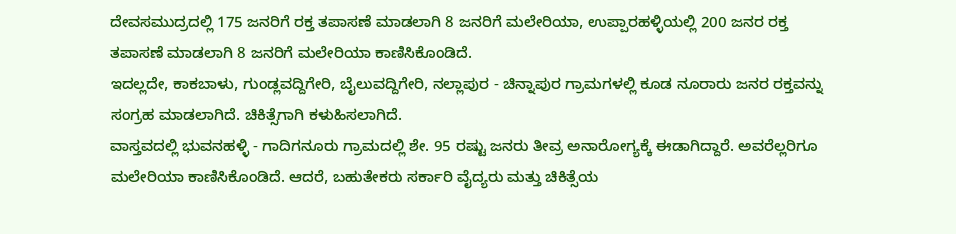ದೇವಸಮುದ್ರದಲ್ಲಿ 175 ಜನರಿಗೆ ರಕ್ತ ತಪಾಸಣೆ ಮಾಡಲಾಗಿ 8 ಜನರಿಗೆ ಮಲೇರಿಯಾ, ಉಪ್ಪಾರಹಳ್ಳಿಯಲ್ಲಿ 200 ಜನರ ರಕ್ತ ತಪಾಸಣೆ ಮಾಡಲಾಗಿ 8 ಜನರಿಗೆ ಮಲೇರಿಯಾ ಕಾಣಿಸಿಕೊಂಡಿದೆ.
ಇದಲ್ಲದೇ, ಕಾಕಬಾಳು, ಗುಂಡ್ಲವದ್ದಿಗೇರಿ, ಬೈಲುವದ್ದಿಗೇರಿ, ನಲ್ಲಾಪುರ - ಚಿನ್ನಾಪುರ ಗ್ರಾಮಗಳಲ್ಲಿ ಕೂಡ ನೂರಾರು ಜನರ ರಕ್ತವನ್ನು ಸಂಗ್ರಹ ಮಾಡಲಾಗಿದೆ. ಚಿಕಿತ್ಸೆಗಾಗಿ ಕಳುಹಿಸಲಾಗಿದೆ.
ವಾಸ್ತವದಲ್ಲಿ ಭುವನಹಳ್ಳಿ - ಗಾದಿಗನೂರು ಗ್ರಾಮದಲ್ಲಿ ಶೇ. 95 ರಷ್ಟು ಜನರು ತೀವ್ರ ಅನಾರೋಗ್ಯಕ್ಕೆ ಈಡಾಗಿದ್ದಾರೆ. ಅವರೆಲ್ಲರಿಗೂ ಮಲೇರಿಯಾ ಕಾಣಿಸಿಕೊಂಡಿದೆ. ಆದರೆ, ಬಹುತೇಕರು ಸರ್ಕಾರಿ ವೈದ್ಯರು ಮತ್ತು ಚಿಕಿತ್ಸೆಯ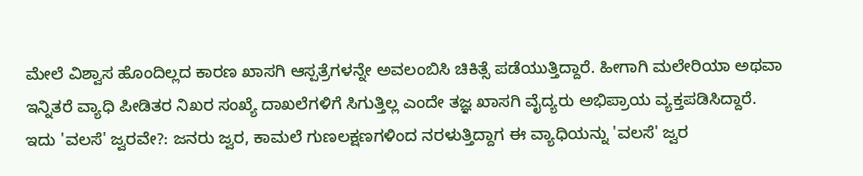ಮೇಲೆ ವಿಶ್ವಾಸ ಹೊಂದಿಲ್ಲದ ಕಾರಣ ಖಾಸಗಿ ಆಸ್ಪತ್ರೆಗಳನ್ನೇ ಅವಲಂಬಿಸಿ ಚಿಕಿತ್ಸೆ ಪಡೆಯುತ್ತಿದ್ದಾರೆ. ಹೀಗಾಗಿ ಮಲೇರಿಯಾ ಅಥವಾ ಇನ್ನಿತರೆ ವ್ಯಾಧಿ ಪೀಡಿತರ ನಿಖರ ಸಂಖ್ಯೆ ದಾಖಲೆಗಳಿಗೆ ಸಿಗುತ್ತಿಲ್ಲ ಎಂದೇ ತಜ್ಞ ಖಾಸಗಿ ವೈದ್ಯರು ಅಭಿಪ್ರಾಯ ವ್ಯಕ್ತಪಡಿಸಿದ್ದಾರೆ.
ಇದು 'ವಲಸೆ' ಜ್ವರವೇ?: ಜನರು ಜ್ವರ, ಕಾಮಲೆ ಗುಣಲಕ್ಷಣಗಳಿಂದ ನರಳುತ್ತಿದ್ದಾಗ ಈ ವ್ಯಾಧಿಯನ್ನು 'ವಲಸೆ' ಜ್ವರ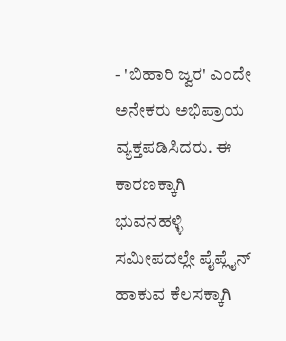- 'ಬಿಹಾರಿ ಜ್ವರ' ಎಂದೇ ಅನೇಕರು ಅಭಿಪ್ರಾಯ ವ್ಯಕ್ತಪಡಿಸಿದರು. ಈ ಕಾರಣಕ್ಕಾಗಿ ಭುವನಹಳ್ಳಿ ಸಮೀಪದಲ್ಲೇ ಪೈಪ್ಲೈನ್ ಹಾಕುವ ಕೆಲಸಕ್ಕಾಗಿ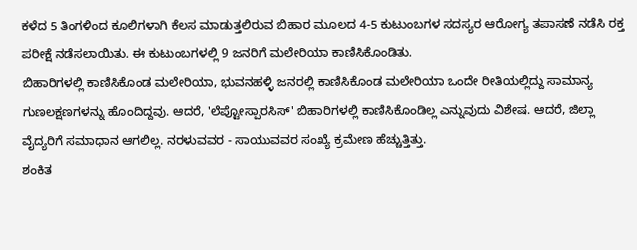ಕಳೆದ 5 ತಿಂಗಳಿಂದ ಕೂಲಿಗಳಾಗಿ ಕೆಲಸ ಮಾಡುತ್ತಲಿರುವ ಬಿಹಾರ ಮೂಲದ 4-5 ಕುಟುಂಬಗಳ ಸದಸ್ಯರ ಆರೋಗ್ಯ ತಪಾಸಣೆ ನಡೆಸಿ ರಕ್ತ ಪರೀಕ್ಷೆ ನಡೆಸಲಾಯಿತು. ಈ ಕುಟುಂಬಗಳಲ್ಲಿ 9 ಜನರಿಗೆ ಮಲೇರಿಯಾ ಕಾಣಿಸಿಕೊಂಡಿತು.
ಬಿಹಾರಿಗಳಲ್ಲಿ ಕಾಣಿಸಿಕೊಂಡ ಮಲೇರಿಯಾ, ಭುವನಹಳ್ಳಿ ಜನರಲ್ಲಿ ಕಾಣಿಸಿಕೊಂಡ ಮಲೇರಿಯಾ ಒಂದೇ ರೀತಿಯಲ್ಲಿದ್ದು ಸಾಮಾನ್ಯ ಗುಣಲಕ್ಷಣಗಳನ್ನು ಹೊಂದಿದ್ದವು. ಆದರೆ, 'ಲೆಪ್ಟೋಸ್ಪಾರಸಿಸ್' ಬಿಹಾರಿಗಳಲ್ಲಿ ಕಾಣಿಸಿಕೊಂಡಿಲ್ಲ ಎನ್ನುವುದು ವಿಶೇಷ. ಆದರೆ, ಜಿಲ್ಲಾ ವೈದ್ಯರಿಗೆ ಸಮಾಧಾನ ಆಗಲಿಲ್ಲ. ನರಳುವವರ - ಸಾಯುವವರ ಸಂಖ್ಯೆ ಕ್ರಮೇಣ ಹೆಚ್ಚುತ್ತಿತ್ತು.
ಶಂಕಿತ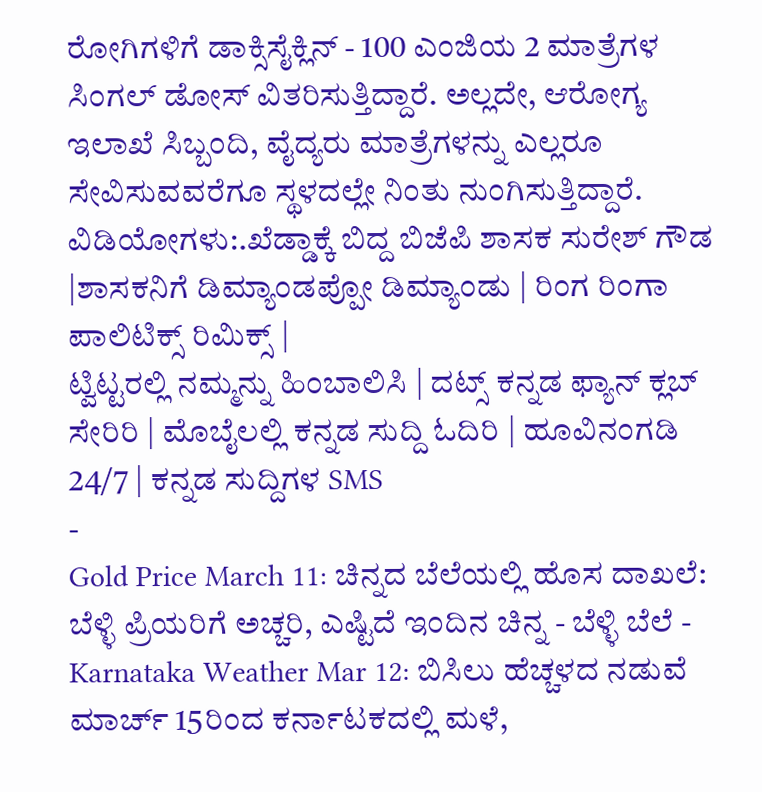ರೋಗಿಗಳಿಗೆ ಡಾಕ್ಸಿಸೈಕ್ಲಿನ್ - 100 ಎಂಜಿಯ 2 ಮಾತ್ರೆಗಳ ಸಿಂಗಲ್ ಡೋಸ್ ವಿತರಿಸುತ್ತಿದ್ದಾರೆ. ಅಲ್ಲದೇ, ಆರೋಗ್ಯ ಇಲಾಖೆ ಸಿಬ್ಬಂದಿ, ವೈದ್ಯರು ಮಾತ್ರೆಗಳನ್ನು ಎಲ್ಲರೂ ಸೇವಿಸುವವರೆಗೂ ಸ್ಥಳದಲ್ಲೇ ನಿಂತು ನುಂಗಿಸುತ್ತಿದ್ದಾರೆ.
ವಿಡಿಯೋಗಳು:.ಖೆಡ್ಡಾಕ್ಕೆ ಬಿದ್ದ ಬಿಜೆಪಿ ಶಾಸಕ ಸುರೇಶ್ ಗೌಡ |ಶಾಸಕನಿಗೆ ಡಿಮ್ಯಾಂಡಪ್ಪೋ ಡಿಮ್ಯಾಂಡು | ರಿಂಗ ರಿಂಗಾ ಪಾಲಿಟಿಕ್ಸ್ ರಿಮಿಕ್ಸ್ |
ಟ್ವಿಟ್ಟರಲ್ಲಿ ನಮ್ಮನ್ನು ಹಿಂಬಾಲಿಸಿ | ದಟ್ಸ್ ಕನ್ನಡ ಫ್ಯಾನ್ ಕ್ಲಬ್ ಸೇರಿರಿ | ಮೊಬೈಲಲ್ಲಿ ಕನ್ನಡ ಸುದ್ದಿ ಓದಿರಿ | ಹೂವಿನಂಗಡಿ 24/7 | ಕನ್ನಡ ಸುದ್ದಿಗಳ SMS
-
Gold Price March 11: ಚಿನ್ನದ ಬೆಲೆಯಲ್ಲಿ ಹೊಸ ದಾಖಲೆ: ಬೆಳ್ಳಿ ಪ್ರಿಯರಿಗೆ ಅಚ್ಚರಿ, ಎಷ್ಟಿದೆ ಇಂದಿನ ಚಿನ್ನ - ಬೆಳ್ಳಿ ಬೆಲೆ -
Karnataka Weather Mar 12: ಬಿಸಿಲು ಹೆಚ್ಚಳದ ನಡುವೆ ಮಾರ್ಚ್ 15ರಿಂದ ಕರ್ನಾಟಕದಲ್ಲಿ ಮಳೆ,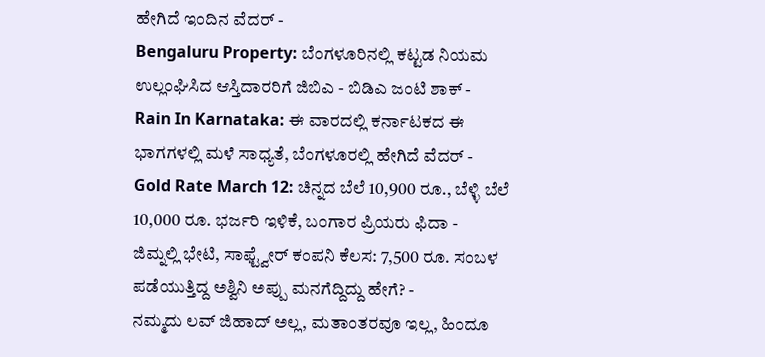ಹೇಗಿದೆ ಇಂದಿನ ವೆದರ್ -
Bengaluru Property: ಬೆಂಗಳೂರಿನಲ್ಲಿ ಕಟ್ಟಡ ನಿಯಮ ಉಲ್ಲಂಘಿಸಿದ ಆಸ್ತಿದಾರರಿಗೆ ಜಿಬಿಎ - ಬಿಡಿಎ ಜಂಟಿ ಶಾಕ್ -
Rain In Karnataka: ಈ ವಾರದಲ್ಲಿ ಕರ್ನಾಟಕದ ಈ ಭಾಗಗಳಲ್ಲಿ ಮಳೆ ಸಾಧ್ಯತೆ, ಬೆಂಗಳೂರಲ್ಲಿ ಹೇಗಿದೆ ವೆದರ್ -
Gold Rate March 12: ಚಿನ್ನದ ಬೆಲೆ 10,900 ರೂ., ಬೆಳ್ಳಿ ಬೆಲೆ 10,000 ರೂ. ಭರ್ಜರಿ ಇಳಿಕೆ, ಬಂಗಾರ ಪ್ರಿಯರು ಫಿದಾ -
ಜಿಮ್ನಲ್ಲಿ ಭೇಟಿ, ಸಾಫ್ಟ್ವೇರ್ ಕಂಪನಿ ಕೆಲಸ: 7,500 ರೂ. ಸಂಬಳ ಪಡೆಯುತ್ತಿದ್ದ ಅಶ್ವಿನಿ ಅಪ್ಪು ಮನಗೆದ್ದಿದ್ದು ಹೇಗೆ? -
ನಮ್ಮದು ಲವ್ ಜಿಹಾದ್ ಅಲ್ಲ, ಮತಾಂತರವೂ ಇಲ್ಲ, ಹಿಂದೂ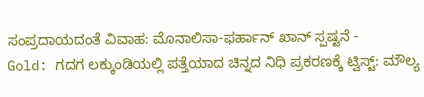ಸಂಪ್ರದಾಯದಂತೆ ವಿವಾಹ: ಮೊನಾಲಿಸಾ-ಫರ್ಹಾನ್ ಖಾನ್ ಸ್ಪಷ್ಟನೆ -
Gold: ಗದಗ ಲಕ್ಕುಂಡಿಯಲ್ಲಿ ಪತ್ತೆಯಾದ ಚಿನ್ನದ ನಿಧಿ ಪ್ರಕರಣಕ್ಕೆ ಟ್ವಿಸ್ಟ್: ಮೌಲ್ಯ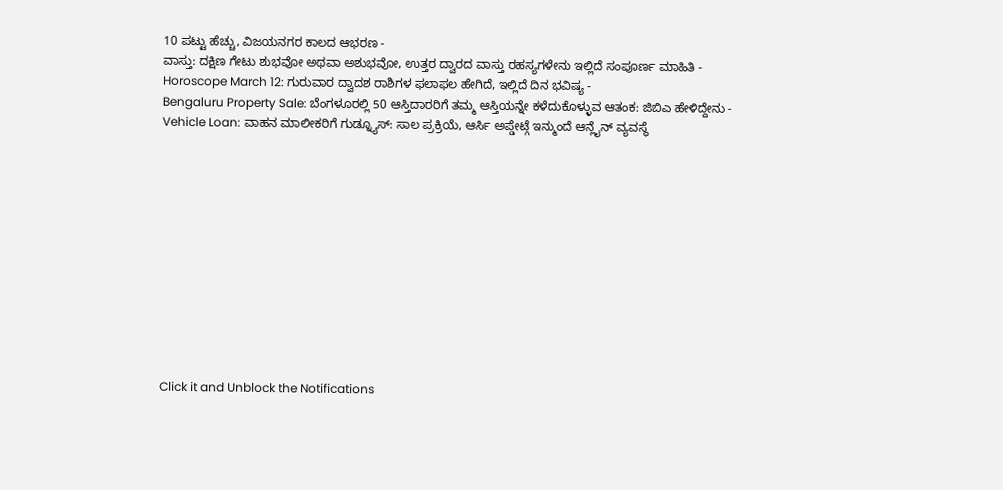10 ಪಟ್ಟು ಹೆಚ್ಚು, ವಿಜಯನಗರ ಕಾಲದ ಆಭರಣ -
ವಾಸ್ತು: ದಕ್ಷಿಣ ಗೇಟು ಶುಭವೋ ಅಥವಾ ಅಶುಭವೋ, ಉತ್ತರ ದ್ವಾರದ ವಾಸ್ತು ರಹಸ್ಯಗಳೇನು ಇಲ್ಲಿದೆ ಸಂಪೂರ್ಣ ಮಾಹಿತಿ -
Horoscope March 12: ಗುರುವಾರ ದ್ವಾದಶ ರಾಶಿಗಳ ಫಲಾಫಲ ಹೇಗಿದೆ, ಇಲ್ಲಿದೆ ದಿನ ಭವಿಷ್ಯ -
Bengaluru Property Sale: ಬೆಂಗಳೂರಲ್ಲಿ 50 ಆಸ್ತಿದಾರರಿಗೆ ತಮ್ಮ ಆಸ್ತಿಯನ್ನೇ ಕಳೆದುಕೊಳ್ಳುವ ಆತಂಕ: ಜಿಬಿಎ ಹೇಳಿದ್ದೇನು -
Vehicle Loan: ವಾಹನ ಮಾಲೀಕರಿಗೆ ಗುಡ್ನ್ಯೂಸ್: ಸಾಲ ಪ್ರಕ್ರಿಯೆ, ಆರ್ಸಿ ಅಪ್ಡೇಟ್ಗೆ ಇನ್ಮುಂದೆ ಆನ್ಲೈನ್ ವ್ಯವಸ್ಥೆ












Click it and Unblock the Notifications